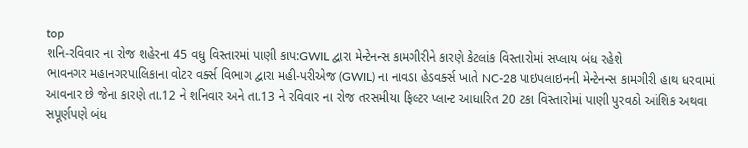top
શનિ-રવિવાર ના રોજ શહેરના 45 વધુ વિસ્તારમાં પાણી કાપ:GWIL દ્વારા મેન્ટેનન્સ કામગીરીને કારણે કેટલાંક વિસ્તારોમાં સપ્લાય બંધ રહેશે
ભાવનગર મહાનગરપાલિકાના વોટર વર્ક્સ વિભાગ દ્વારા મહી-પરીએજ (GWIL) ના નાવડા હેડવર્ક્સ ખાતે NC-28 પાઇપલાઇનની મેન્ટેનન્સ કામગીરી હાથ ધરવામાં આવનાર છે જેના કારણે તા.12 ને શનિવાર અને તા.13 ને રવિવાર ના રોજ તરસમીયા ફિલ્ટર પ્લાન્ટ આધારિત 20 ટકા વિસ્તારોમાં પાણી પુરવઠો આંશિક અથવા સપૂર્ણપણે બંધ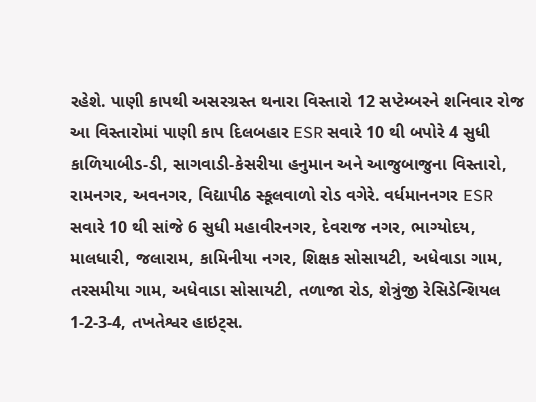રહેશે. પાણી કાપથી અસરગ્રસ્ત થનારા વિસ્તારો 12 સપ્ટેમ્બરને શનિવાર રોજ આ વિસ્તારોમાં પાણી કાપ દિલબહાર ESR સવારે 10 થી બપોરે 4 સુધી કાળિયાબીડ-ડી, સાગવાડી-કેસરીયા હનુમાન અને આજુબાજુના વિસ્તારો, રામનગર, અવનગર, વિદ્યાપીઠ સ્કૂલવાળો રોડ વગેરે. વર્ધમાનનગર ESR સવારે 10 થી સાંજે 6 સુધી મહાવીરનગર, દેવરાજ નગર, ભાગ્યોદય, માલધારી, જલારામ, કામિનીયા નગર, શિક્ષક સોસાયટી, અધેવાડા ગામ, તરસમીયા ગામ, અધેવાડા સોસાયટી, તળાજા રોડ, શેત્રુંજી રેસિડેન્શિયલ 1-2-3-4, તખતેશ્વર હાઇટ્સ.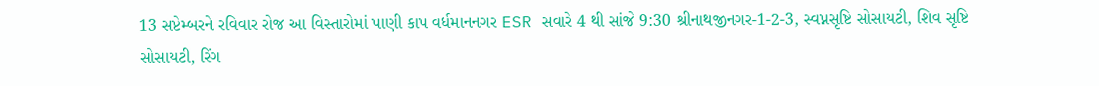13 સપ્ટેમ્બરને રવિવાર રોજ આ વિસ્તારોમાં પાણી કાપ વર્ધમાનનગર ESR સવારે 4 થી સાંજે 9:30 શ્રીનાથજીનગર-1-2-3, સ્વપ્નસૃષ્ટિ સોસાયટી, શિવ સૃષ્ટિ સોસાયટી, રિંગ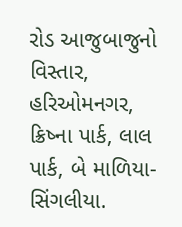રોડ આજુબાજુનો વિસ્તાર, હરિઓમનગર, ક્રિષ્ના પાર્ક, લાલ પાર્ક, બે માળિયા-સિંગલીયા.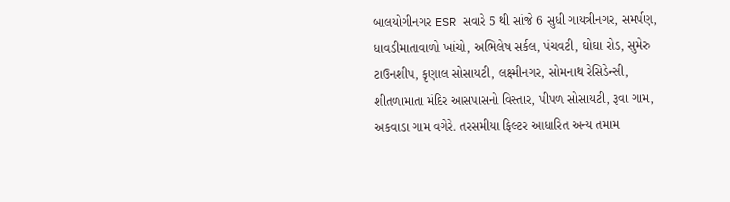બાલયોગીનગર ESR સવારે 5 થી સાંજે 6 સુધી ગાયત્રીનગર, સમર્પણ, ધાવડીમાતાવાળો ખાંચો, અભિલેષ સર્કલ, પંચવટી, ઘોઘા રોડ, સુમેરુ ટાઉનશીપ, કૃણાલ સોસાયટી, લક્ષ્મીનગર, સોમનાથ રેસિડેન્સી, શીતળામાતા મંદિર આસપાસનો વિસ્તાર, પીપળ સોસાયટી, રૂવા ગામ, અકવાડા ગામ વગેરે. તરસમીયા ફિલ્ટર આધારિત અન્ય તમામ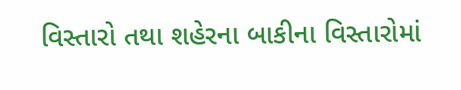વિસ્તારો તથા શહેરના બાકીના વિસ્તારોમાં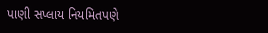પાણી સપ્લાય નિયમિતપણે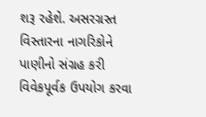શરૂ રહેશે. અસરગ્રસ્ત વિસ્તારના નાગરિકોને પાણીનો સંગ્રહ કરી વિવેકપૂર્વક ઉપયોગ કરવા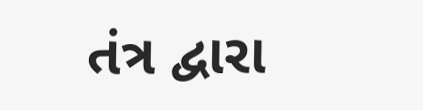તંત્ર દ્વારા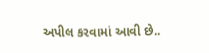અપીલ કરવામાં આવી છે..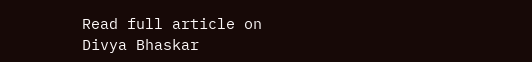Read full article on Divya Bhaskar